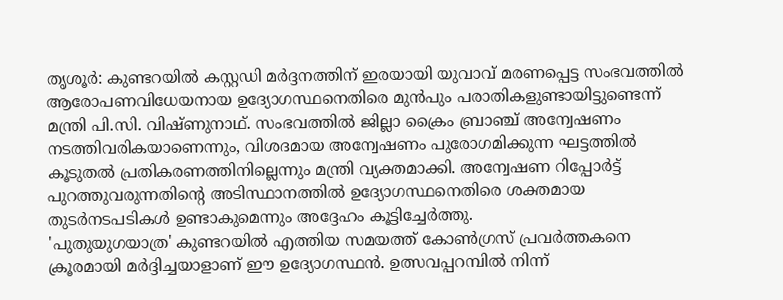തൃശൂർ: കുണ്ടറയിൽ കസ്റ്റഡി മർദ്ദനത്തിന് ഇരയായി യുവാവ് മരണപ്പെട്ട സംഭവത്തിൽ ആരോപണവിധേയനായ ഉദ്യോഗസ്ഥനെതിരെ മുൻപും പരാതികളുണ്ടായിട്ടുണ്ടെന്ന് മന്ത്രി പി.സി. വിഷ്ണുനാഥ്. സംഭവത്തിൽ ജില്ലാ ക്രൈം ബ്രാഞ്ച് അന്വേഷണം നടത്തിവരികയാണെന്നും, വിശദമായ അന്വേഷണം പുരോഗമിക്കുന്ന ഘട്ടത്തിൽ കൂടുതൽ പ്രതികരണത്തിനില്ലെന്നും മന്ത്രി വ്യക്തമാക്കി. അന്വേഷണ റിപ്പോർട്ട് പുറത്തുവരുന്നതിന്റെ അടിസ്ഥാനത്തിൽ ഉദ്യോഗസ്ഥനെതിരെ ശക്തമായ തുടർനടപടികൾ ഉണ്ടാകുമെന്നും അദ്ദേഹം കൂട്ടിച്ചേർത്തു.
'പുതുയുഗയാത്ര' കുണ്ടറയിൽ എത്തിയ സമയത്ത് കോൺഗ്രസ് പ്രവർത്തകനെ ക്രൂരമായി മർദ്ദിച്ചയാളാണ് ഈ ഉദ്യോഗസ്ഥൻ. ഉത്സവപ്പറമ്പിൽ നിന്ന്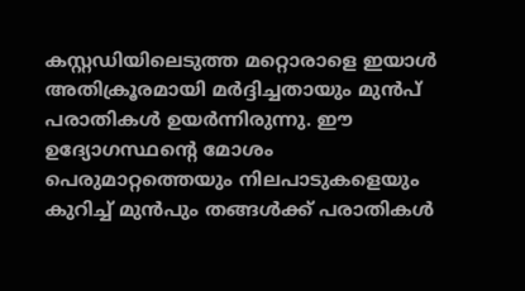കസ്റ്റഡിയിലെടുത്ത മറ്റൊരാളെ ഇയാൾ അതിക്രൂരമായി മർദ്ദിച്ചതായും മുൻപ് പരാതികൾ ഉയർന്നിരുന്നു. ഈ ഉദ്യോഗസ്ഥന്റെ മോശം പെരുമാറ്റത്തെയും നിലപാടുകളെയും കുറിച്ച് മുൻപും തങ്ങൾക്ക് പരാതികൾ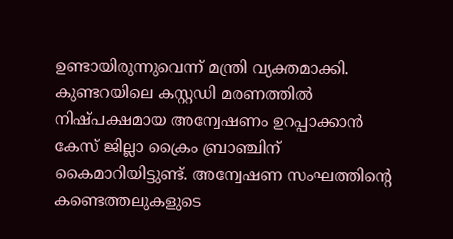ഉണ്ടായിരുന്നുവെന്ന് മന്ത്രി വ്യക്തമാക്കി.
കുണ്ടറയിലെ കസ്റ്റഡി മരണത്തിൽ നിഷ്പക്ഷമായ അന്വേഷണം ഉറപ്പാക്കാൻ കേസ് ജില്ലാ ക്രൈം ബ്രാഞ്ചിന് കൈമാറിയിട്ടുണ്ട്. അന്വേഷണ സംഘത്തിന്റെ കണ്ടെത്തലുകളുടെ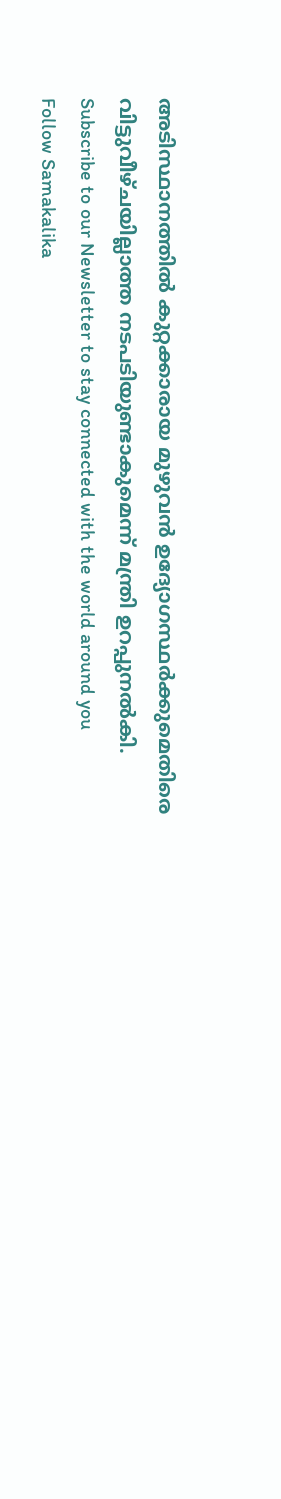അടിസ്ഥാനത്തിൽ കുറ്റക്കാരായ മുഴുവൻ ഉദ്യോഗസ്ഥർക്കുമെതിരെ വിട്ടുവീഴ്ചയില്ലാത്ത നടപടിയുണ്ടാകുമെന്ന് മന്ത്രി ഉറപ്പുനൽകി.
Subscribe to our Newsletter to stay connected with the world around you
Follow Samakalika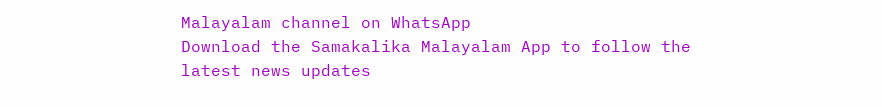Malayalam channel on WhatsApp
Download the Samakalika Malayalam App to follow the latest news updates